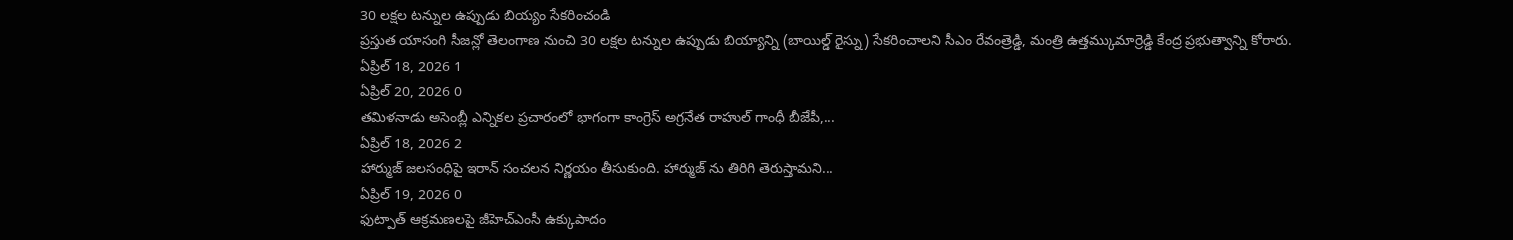30 లక్షల టన్నుల ఉప్పుడు బియ్యం సేకరించండి
ప్రస్తుత యాసంగి సీజన్లో తెలంగాణ నుంచి 30 లక్షల టన్నుల ఉప్పుడు బియ్యాన్ని (బాయిల్డ్ రైస్ను) సేకరించాలని సీఎం రేవంత్రెడ్డి, మంత్రి ఉత్తమ్కుమార్రెడ్డి కేంద్ర ప్రభుత్వాన్ని కోరారు.
ఏప్రిల్ 18, 2026 1
ఏప్రిల్ 20, 2026 0
తమిళనాడు అసెంబ్లీ ఎన్నికల ప్రచారంలో భాగంగా కాంగ్రెస్ అగ్రనేత రాహుల్ గాంధీ బీజేపీ,...
ఏప్రిల్ 18, 2026 2
హార్ముజ్ జలసంధిపై ఇరాన్ సంచలన నిర్ణయం తీసుకుంది. హార్ముజ్ ను తిరిగి తెరుస్తామని...
ఏప్రిల్ 19, 2026 0
ఫుట్పాత్ ఆక్రమణలపై జీహెచ్ఎంసీ ఉక్కుపాదం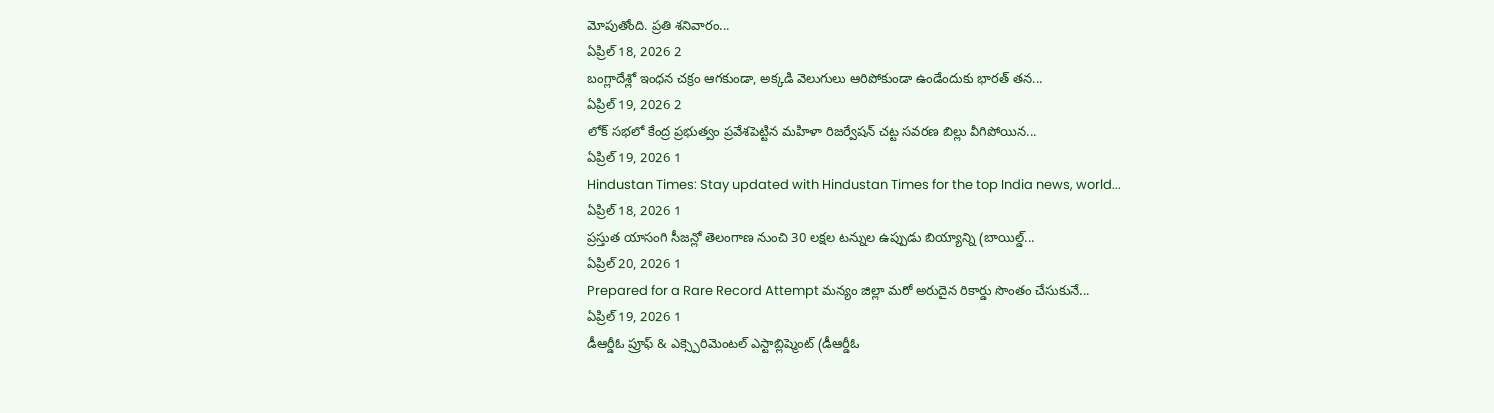మోపుతోంది. ప్రతి శనివారం...
ఏప్రిల్ 18, 2026 2
బంగ్లాదేశ్లో ఇంధన చక్రం ఆగకుండా, అక్కడి వెలుగులు ఆరిపోకుండా ఉండేందుకు భారత్ తన...
ఏప్రిల్ 19, 2026 2
లోక్ సభలో కేంద్ర ప్రభుత్వం ప్రవేశపెట్టిన మహిళా రిజర్వేషన్ చట్ట సవరణ బిల్లు వీగిపోయిన...
ఏప్రిల్ 19, 2026 1
Hindustan Times: Stay updated with Hindustan Times for the top India news, world...
ఏప్రిల్ 18, 2026 1
ప్రస్తుత యాసంగి సీజన్లో తెలంగాణ నుంచి 30 లక్షల టన్నుల ఉప్పుడు బియ్యాన్ని (బాయిల్డ్...
ఏప్రిల్ 20, 2026 1
Prepared for a Rare Record Attempt మన్యం జిల్లా మరో అరుదైన రికార్డు సొంతం చేసుకునే...
ఏప్రిల్ 19, 2026 1
డీఆర్డీఓ ప్రూఫ్ & ఎక్స్పెరిమెంటల్ ఎస్టాబ్లిష్మెంట్ (డీఆర్డీఓ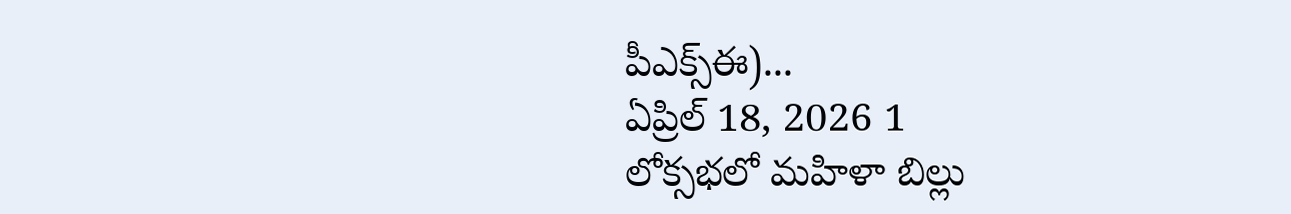పీఎక్స్ఈ)...
ఏప్రిల్ 18, 2026 1
లోక్సభలో మహిళా బిల్లు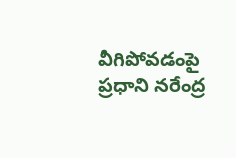వీగిపోవడంపై ప్రధాని నరేంద్ర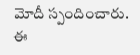మోదీ స్పందించారు. ఈ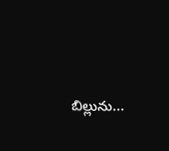బిల్లును...